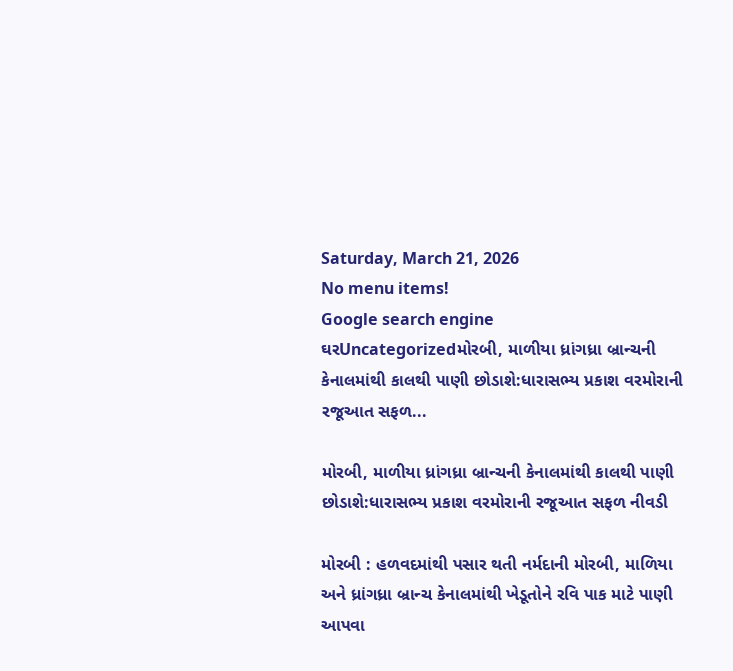Saturday, March 21, 2026
No menu items!
Google search engine
ઘરUncategorizedમોરબી, માળીયા ધ્રાંગધ્રા બ્રાન્ચની કેનાલમાંથી કાલથી પાણી છોડાશે:ધારાસભ્ય પ્રકાશ વરમોરાની રજૂઆત સફળ...

મોરબી, માળીયા ધ્રાંગધ્રા બ્રાન્ચની કેનાલમાંથી કાલથી પાણી છોડાશે:ધારાસભ્ય પ્રકાશ વરમોરાની રજૂઆત સફળ નીવડી

મોરબી : હળવદમાંથી પસાર થતી નર્મદાની મોરબી, માળિયા અને ધ્રાંગધ્રા બ્રાન્ચ કેનાલમાંથી ખેડૂતોને રવિ પાક માટે પાણી આપવા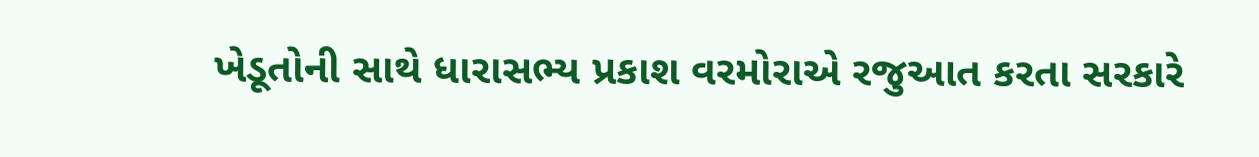ખેડૂતોની સાથે ધારાસભ્ય પ્રકાશ વરમોરાએ રજુઆત કરતા સરકારે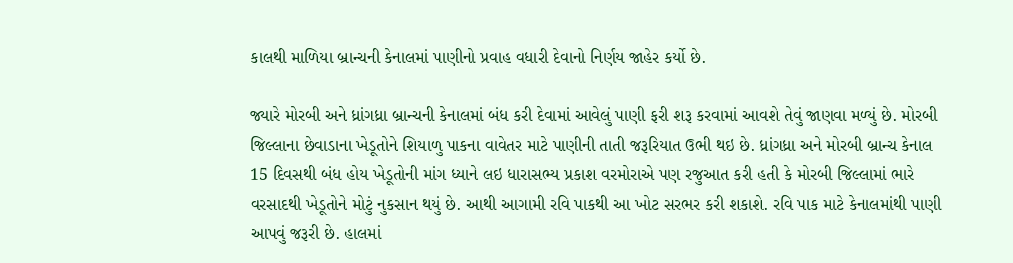કાલથી માળિયા બ્રાન્ચની કેનાલમાં પાણીનો પ્રવાહ વધારી દેવાનો નિર્ણય જાહેર કર્યો છે.

જ્યારે મોરબી અને ધ્રાંગધ્રા બ્રાન્ચની કેનાલમાં બંધ કરી દેવામાં આવેલું પાણી ફરી શરૂ કરવામાં આવશે તેવું જાણવા મળ્યું છે. મોરબી જિલ્લાના છેવાડાના ખેડૂતોને શિયાળુ પાકના વાવેતર માટે પાણીની તાતી જરૂરિયાત ઉભી થઇ છે. ધ્રાંગધ્રા અને મોરબી બ્રાન્ચ કેનાલ 15 દિવસથી બંધ હોય ખેડૂતોની માંગ ધ્યાને લઇ ધારાસભ્ય પ્રકાશ વરમોરાએ પણ રજુઆત કરી હતી કે મોરબી જિલ્લામાં ભારે વરસાદથી ખેડૂતોને મોટું નુકસાન થયું છે. આથી આગામી રવિ પાકથી આ ખોટ સરભર કરી શકાશે. રવિ પાક માટે કેનાલમાંથી પાણી આપવું જરૂરી છે. હાલમાં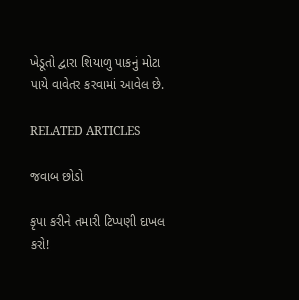ખેડૂતો દ્વારા શિયાળુ પાકનું મોટા પાયે વાવેતર કરવામાં આવેલ છે.

RELATED ARTICLES

જવાબ છોડો

કૃપા કરીને તમારી ટિપ્પણી દાખલ કરો!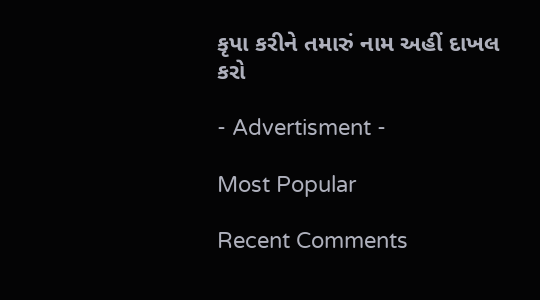કૃપા કરીને તમારું નામ અહીં દાખલ કરો

- Advertisment -

Most Popular

Recent Comments